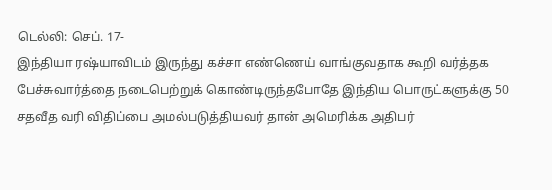டெல்லி: செப். 17-
இந்தியா ரஷ்யாவிடம் இருந்து கச்சா எண்ணெய் வாங்குவதாக கூறி வர்த்தக பேச்சுவார்த்தை நடைபெற்றுக் கொண்டிருந்தபோதே இந்திய பொருட்களுக்கு 50 சதவீத வரி விதிப்பை அமல்படுத்தியவர் தான் அமெரிக்க அதிபர்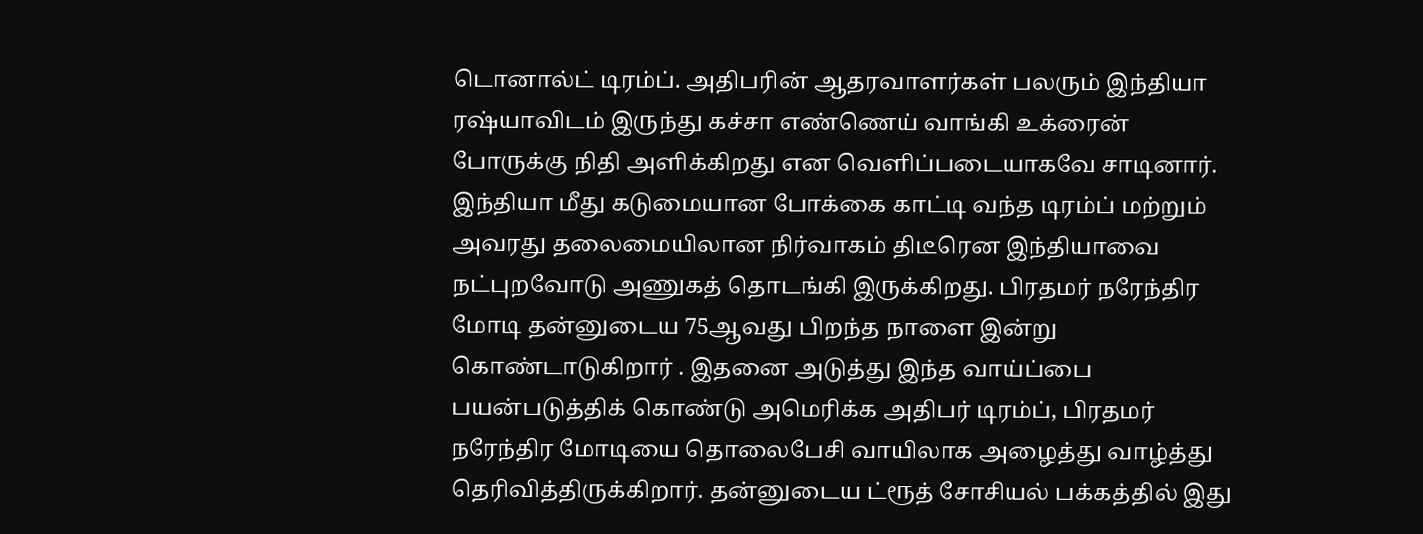டொனால்ட் டிரம்ப். அதிபரின் ஆதரவாளர்கள் பலரும் இந்தியா ரஷ்யாவிடம் இருந்து கச்சா எண்ணெய் வாங்கி உக்ரைன் போருக்கு நிதி அளிக்கிறது என வெளிப்படையாகவே சாடினார். இந்தியா மீது கடுமையான போக்கை காட்டி வந்த டிரம்ப் மற்றும் அவரது தலைமையிலான நிர்வாகம் திடீரென இந்தியாவை நட்புறவோடு அணுகத் தொடங்கி இருக்கிறது. பிரதமர் நரேந்திர மோடி தன்னுடைய 75ஆவது பிறந்த நாளை இன்று கொண்டாடுகிறார் . இதனை அடுத்து இந்த வாய்ப்பை பயன்படுத்திக் கொண்டு அமெரிக்க அதிபர் டிரம்ப், பிரதமர் நரேந்திர மோடியை தொலைபேசி வாயிலாக அழைத்து வாழ்த்து தெரிவித்திருக்கிறார். தன்னுடைய ட்ரூத் சோசியல் பக்கத்தில் இது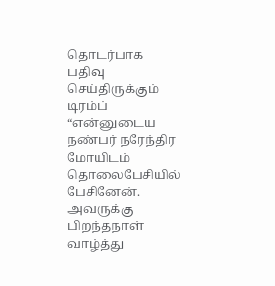தொடர்பாக பதிவு செய்திருக்கும் டிரம்ப் “என்னுடைய நண்பர் நரேந்திர மோயிடம் தொலைபேசியில் பேசினேன். அவருக்கு பிறந்தநாள் வாழ்த்து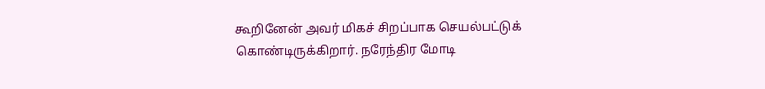கூறினேன் அவர் மிகச் சிறப்பாக செயல்பட்டுக் கொண்டிருக்கிறார். நரேந்திர மோடி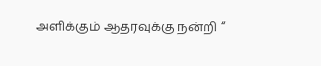அளிக்கும் ஆதரவுக்கு நன்றி “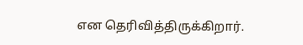என தெரிவித்திருக்கிறார்.